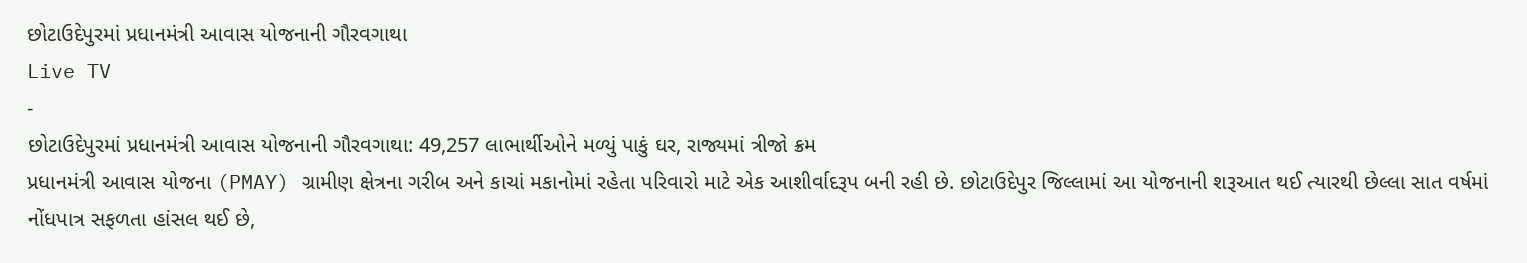છોટાઉદેપુરમાં પ્રધાનમંત્રી આવાસ યોજનાની ગૌરવગાથા
Live TV
-
છોટાઉદેપુરમાં પ્રધાનમંત્રી આવાસ યોજનાની ગૌરવગાથા: 49,257 લાભાર્થીઓને મળ્યું પાકું ઘર, રાજ્યમાં ત્રીજો ક્રમ
પ્રધાનમંત્રી આવાસ યોજના (PMAY) ગ્રામીણ ક્ષેત્રના ગરીબ અને કાચાં મકાનોમાં રહેતા પરિવારો માટે એક આશીર્વાદરૂપ બની રહી છે. છોટાઉદેપુર જિલ્લામાં આ યોજનાની શરૂઆત થઈ ત્યારથી છેલ્લા સાત વર્ષમાં નોંધપાત્ર સફળતા હાંસલ થઈ છે,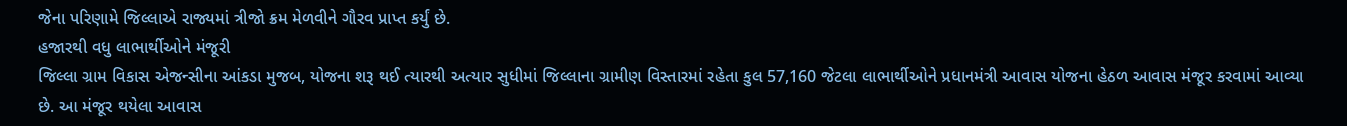જેના પરિણામે જિલ્લાએ રાજ્યમાં ત્રીજો ક્રમ મેળવીને ગૌરવ પ્રાપ્ત કર્યું છે.
હજારથી વધુ લાભાર્થીઓને મંજૂરી
જિલ્લા ગ્રામ વિકાસ એજન્સીના આંકડા મુજબ, યોજના શરૂ થઈ ત્યારથી અત્યાર સુધીમાં જિલ્લાના ગ્રામીણ વિસ્તારમાં રહેતા કુલ 57,160 જેટલા લાભાર્થીઓને પ્રધાનમંત્રી આવાસ યોજના હેઠળ આવાસ મંજૂર કરવામાં આવ્યા છે. આ મંજૂર થયેલા આવાસ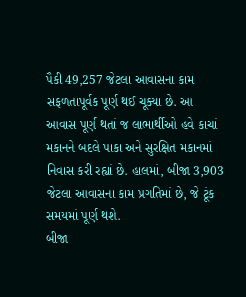પૈકી 49,257 જેટલા આવાસના કામ સફળતાપૂર્વક પૂર્ણ થઈ ચૂક્યા છે. આ આવાસ પૂર્ણ થતાં જ લાભાર્થીઓ હવે કાચાં મકાનને બદલે પાકા અને સુરક્ષિત મકાનમાં નિવાસ કરી રહ્યાં છે. હાલમાં, બીજા 3,903 જેટલા આવાસના કામ પ્રગતિમાં છે, જે ટૂંક સમયમાં પૂર્ણ થશે.
બીજા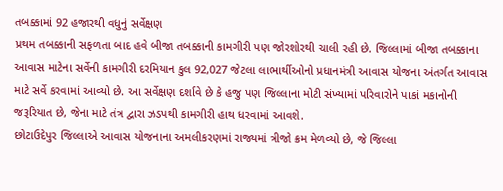તબક્કામાં 92 હજારથી વધુનું સર્વેક્ષણ
પ્રથમ તબક્કાની સફળતા બાદ હવે બીજા તબક્કાની કામગીરી પણ જોરશોરથી ચાલી રહી છે. જિલ્લામાં બીજા તબક્કાના આવાસ માટેના સર્વેની કામગીરી દરમિયાન કુલ 92,027 જેટલા લાભાર્થીઓનો પ્રધાનમંત્રી આવાસ યોજના અંતર્ગત આવાસ માટે સર્વે કરવામાં આવ્યો છે. આ સર્વેક્ષણ દર્શાવે છે કે હજુ પણ જિલ્લાના મોટી સંખ્યામાં પરિવારોને પાકાં મકાનોની જરૂરિયાત છે, જેના માટે તંત્ર દ્વારા ઝડપથી કામગીરી હાથ ધરવામાં આવશે.
છોટાઉદેપુર જિલ્લાએ આવાસ યોજનાના અમલીકરણમાં રાજ્યમાં ત્રીજો ક્રમ મેળવ્યો છે, જે જિલ્લા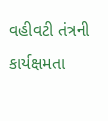વહીવટી તંત્રની કાર્યક્ષમતા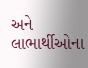અને લાભાર્થીઓના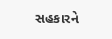સહકારને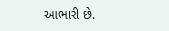આભારી છે.